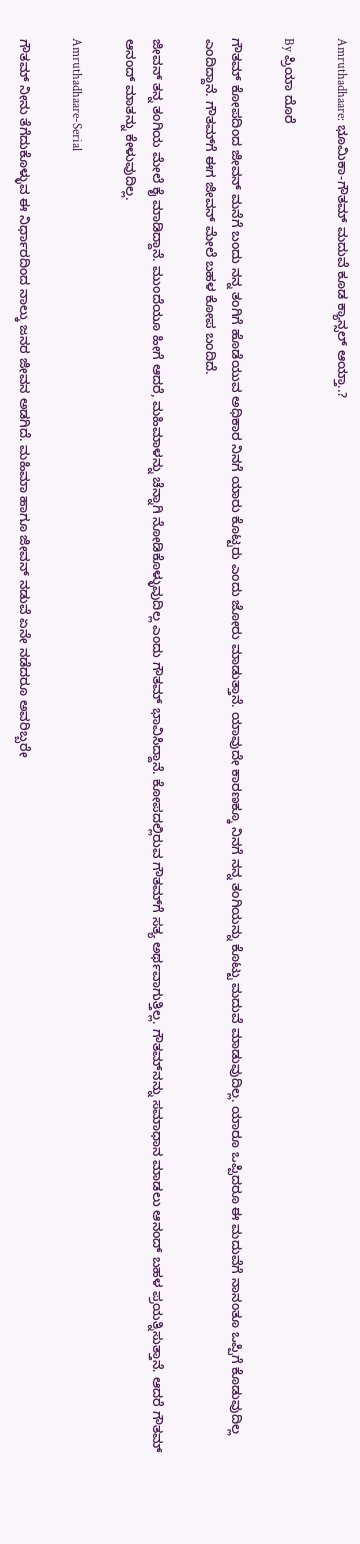Amruthadhaare: ಭೂಮಿಕಾ-ಗೌತಮ್ ಮದುವೆ ಕೂಡ ಕ್ಯಾನ್ಸಲ್ ಆಯ್ತಾ..?

By ಪ್ರಿಯಾ ದೊರೆ

ಗೌತಮ್ ಕೋಪದಿಂದ ಜೀವನ್ ಮನೆಗೆ ಬಂದು ನನ್ನ ತಂಗಿಗೆ ಹೊಡೆಯುವ ಅಧಿಕಾರ ನಿನಗೆ ಯಾರು ಕೊಟ್ಟರು ಎಂದು ಜೋರು ಮಾಡುತ್ತಾನೆ. ಯಾವುದೇ ಕಾರಣಕ್ಕೂ ನಿನಗೆ ನನ್ನ ತಂಗಿಯನ್ನು ಕೊಟ್ಟು ಮದುವೆ ಮಾಡುವುದಿಲ್ಲ. ಯಾರೂ ಒಪ್ಪಿದರೂ ಈ ಮದುವೆಗೆ ನಾನಂತೂ ಒಪ್ಪಿಗೆ ಕೊಡುವುದಿಲ್ಲ ಎಂದಿದ್ದಾನೆ. ಗೌತಮ್‌ಗೆ ಈಗ ಜೀವನ್ ಮೇಲೆ ಬಹಳ ಕೋಪ ಬಂದಿದೆ.

ಜೀವನ್ ತನ್ನ ತಂಗಿಯ ಮೇಲೆ ಕೈ ಮಾಡಿದ್ದಾನೆ. ಮುಂದೆಯೂ ಹೀಗೆ ಆದರೆ, ಮಹಿಮಾಳನ್ನು ಚೆನ್ನಾಗಿ ನೋಡಿಕೊಳ್ಳುವುದಿಲ್ಲ ಎಂದು ಗೌತಮ್ ಭಾವಿಸಿದ್ದಾನೆ. ಕೋಪದಲ್ಲಿರುವ ಗೌತಮ್‌ಗೆ ಸತ್ಯ ಅರ್ಥವಾಗುತ್ತಿಲ್ಲ. ಗೌತಮ್‌ನನ್ನು ಸಮಾಧಾನ ಮಾಡಲು ಆನಂದ್ ಬಹಳ ಪ್ರಯತ್ನಿಸುತ್ತಾನೆ. ಆದರೆ ಗೌತಮ್ ಆನಂದ್ ಮಾತನ್ನು ಕೇಳುವುದಿಲ್ಲ.

Amruthadhaare-Serial

ಗೌತಮ್ ನೀನು ತೆಗೆದುಕೊಳ್ಳುವ ಈ ನಿರ್ಧಾರದಿಂದ ನಾಲ್ಕು ಜನರ ಜೀವನ ಅಡಗಿದೆ. ಮಹಿಮಾ ಹಾಗೂ ಜೀವನ್ ನಡುವೆ ಏನೇ ನಡೆದರೂ ಅವರಿಬ್ಬರೇ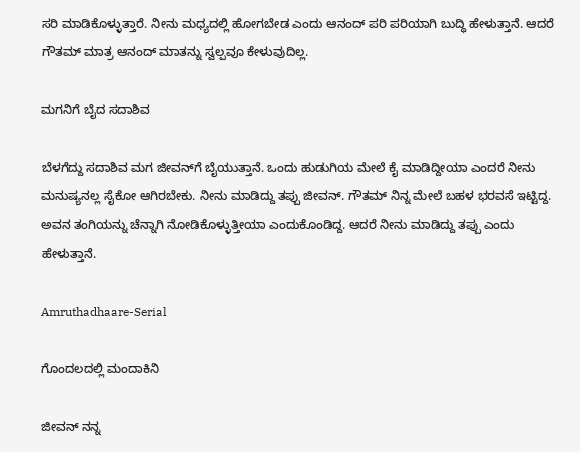ಸರಿ ಮಾಡಿಕೊಳ್ಳುತ್ತಾರೆ. ನೀನು ಮಧ್ಯದಲ್ಲಿ ಹೋಗಬೇಡ ಎಂದು ಆನಂದ್ ಪರಿ ಪರಿಯಾಗಿ ಬುದ್ಧಿ ಹೇಳುತ್ತಾನೆ. ಆದರೆ ಗೌತಮ್ ಮಾತ್ರ ಆನಂದ್ ಮಾತನ್ನು ಸ್ವಲ್ಪವೂ ಕೇಳುವುದಿಲ್ಲ.

ಮಗನಿಗೆ ಬೈದ ಸದಾಶಿವ

ಬೆಳಗೆದ್ದು ಸದಾಶಿವ ಮಗ ಜೀವನ್‌ಗೆ ಬೈಯುತ್ತಾನೆ. ಒಂದು ಹುಡುಗಿಯ ಮೇಲೆ ಕೈ ಮಾಡಿದ್ದೀಯಾ ಎಂದರೆ ನೀನು ಮನುಷ್ಯನಲ್ಲ ಸೈಕೋ ಆಗಿರಬೇಕು. ನೀನು ಮಾಡಿದ್ದು ತಪ್ಪು ಜೀವನ್. ಗೌತಮ್ ನಿನ್ನ ಮೇಲೆ ಬಹಳ ಭರವಸೆ ಇಟ್ಟಿದ್ದ. ಅವನ ತಂಗಿಯನ್ನು ಚೆನ್ನಾಗಿ ನೋಡಿಕೊಳ್ಳುತ್ತೀಯಾ ಎಂದುಕೊಂಡಿದ್ದ. ಆದರೆ ನೀನು ಮಾಡಿದ್ದು ತಪ್ಪು ಎಂದು ಹೇಳುತ್ತಾನೆ.

Amruthadhaare-Serial

ಗೊಂದಲದಲ್ಲಿ ಮಂದಾಕಿನಿ

ಜೀವನ್ ನನ್ನ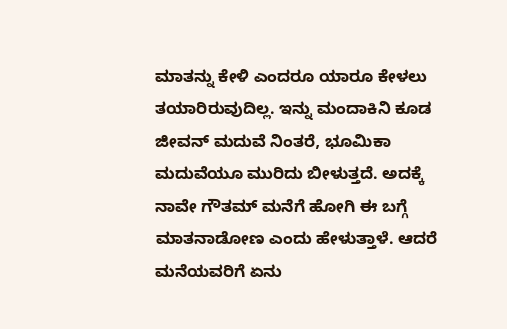ಮಾತನ್ನು ಕೇಳಿ ಎಂದರೂ ಯಾರೂ ಕೇಳಲು ತಯಾರಿರುವುದಿಲ್ಲ. ಇನ್ನು ಮಂದಾಕಿನಿ ಕೂಡ ಜೀವನ್ ಮದುವೆ ನಿಂತರೆ, ಭೂಮಿಕಾ ಮದುವೆಯೂ ಮುರಿದು ಬೀಳುತ್ತದೆ. ಅದಕ್ಕೆ ನಾವೇ ಗೌತಮ್ ಮನೆಗೆ ಹೋಗಿ ಈ ಬಗ್ಗೆ ಮಾತನಾಡೋಣ ಎಂದು ಹೇಳುತ್ತಾಳೆ. ಆದರೆ ಮನೆಯವರಿಗೆ ಏನು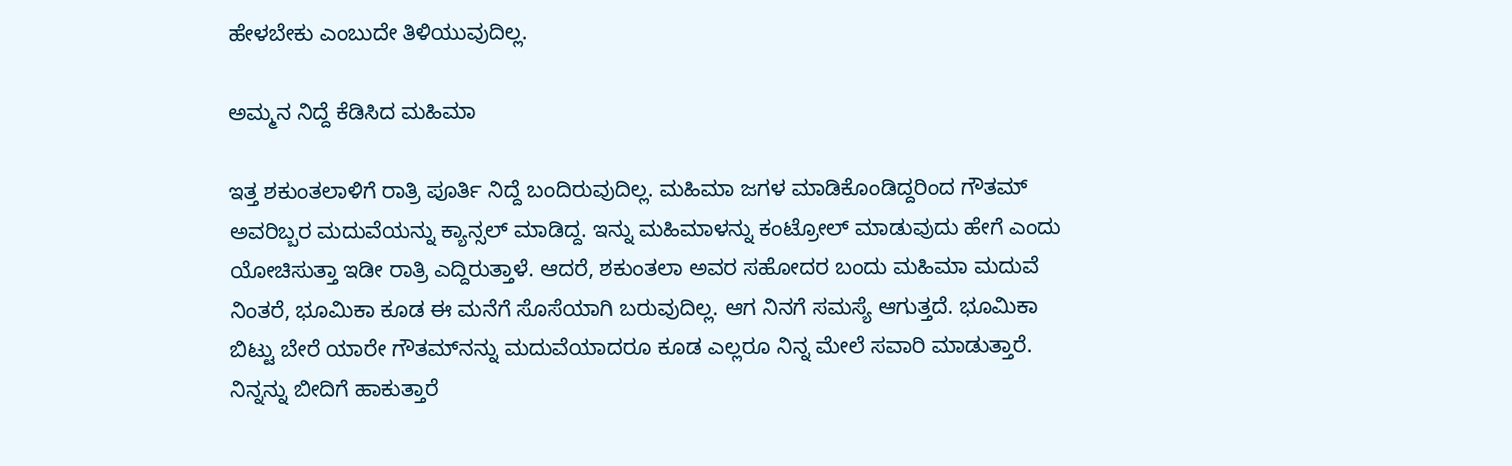ಹೇಳಬೇಕು ಎಂಬುದೇ ತಿಳಿಯುವುದಿಲ್ಲ.

ಅಮ್ಮನ ನಿದ್ದೆ ಕೆಡಿಸಿದ ಮಹಿಮಾ

ಇತ್ತ ಶಕುಂತಲಾಳಿಗೆ ರಾತ್ರಿ ಪೂರ್ತಿ ನಿದ್ದೆ ಬಂದಿರುವುದಿಲ್ಲ. ಮಹಿಮಾ ಜಗಳ ಮಾಡಿಕೊಂಡಿದ್ದರಿಂದ ಗೌತಮ್ ಅವರಿಬ್ಬರ ಮದುವೆಯನ್ನು ಕ್ಯಾನ್ಸಲ್ ಮಾಡಿದ್ದ. ಇನ್ನು ಮಹಿಮಾಳನ್ನು ಕಂಟ್ರೋಲ್ ಮಾಡುವುದು ಹೇಗೆ ಎಂದು ಯೋಚಿಸುತ್ತಾ ಇಡೀ ರಾತ್ರಿ ಎದ್ದಿರುತ್ತಾಳೆ. ಆದರೆ, ಶಕುಂತಲಾ ಅವರ ಸಹೋದರ ಬಂದು ಮಹಿಮಾ ಮದುವೆ ನಿಂತರೆ, ಭೂಮಿಕಾ ಕೂಡ ಈ ಮನೆಗೆ ಸೊಸೆಯಾಗಿ ಬರುವುದಿಲ್ಲ. ಆಗ ನಿನಗೆ ಸಮಸ್ಯೆ ಆಗುತ್ತದೆ. ಭೂಮಿಕಾ ಬಿಟ್ಟು ಬೇರೆ ಯಾರೇ ಗೌತಮ್‌ನನ್ನು ಮದುವೆಯಾದರೂ ಕೂಡ ಎಲ್ಲರೂ ನಿನ್ನ ಮೇಲೆ ಸವಾರಿ ಮಾಡುತ್ತಾರೆ. ನಿನ್ನನ್ನು ಬೀದಿಗೆ ಹಾಕುತ್ತಾರೆ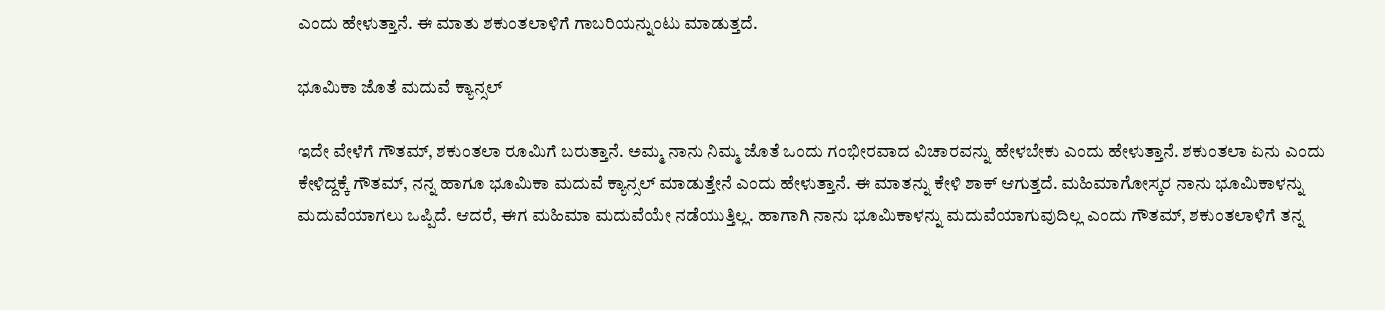ಎಂದು ಹೇಳುತ್ತಾನೆ. ಈ ಮಾತು ಶಕುಂತಲಾಳಿಗೆ ಗಾಬರಿಯನ್ನುಂಟು ಮಾಡುತ್ತದೆ.

ಭೂಮಿಕಾ ಜೊತೆ ಮದುವೆ ಕ್ಯಾನ್ಸಲ್

ಇದೇ ವೇಳೆಗೆ ಗೌತಮ್, ಶಕುಂತಲಾ ರೂಮಿಗೆ ಬರುತ್ತಾನೆ. ಅಮ್ಮ ನಾನು ನಿಮ್ಮ ಜೊತೆ ಒಂದು ಗಂಭೀರವಾದ ವಿಚಾರವನ್ನು ಹೇಳಬೇಕು ಎಂದು ಹೇಳುತ್ತಾನೆ. ಶಕುಂತಲಾ ಏನು ಎಂದು ಕೇಳಿದ್ದಕ್ಕೆ ಗೌತಮ್, ನನ್ನ ಹಾಗೂ ಭೂಮಿಕಾ ಮದುವೆ ಕ್ಯಾನ್ಸಲ್ ಮಾಡುತ್ತೇನೆ ಎಂದು ಹೇಳುತ್ತಾನೆ. ಈ ಮಾತನ್ನು ಕೇಳಿ ಶಾಕ್ ಆಗುತ್ತದೆ. ಮಹಿಮಾಗೋಸ್ಕರ ನಾನು ಭೂಮಿಕಾಳನ್ನು ಮದುವೆಯಾಗಲು ಒಪ್ಪಿದೆ. ಆದರೆ, ಈಗ ಮಹಿಮಾ ಮದುವೆಯೇ ನಡೆಯುತ್ತಿಲ್ಲ. ಹಾಗಾಗಿ ನಾನು ಭೂಮಿಕಾಳನ್ನು ಮದುವೆಯಾಗುವುದಿಲ್ಲ ಎಂದು ಗೌತಮ್, ಶಕುಂತಲಾಳಿಗೆ ತನ್ನ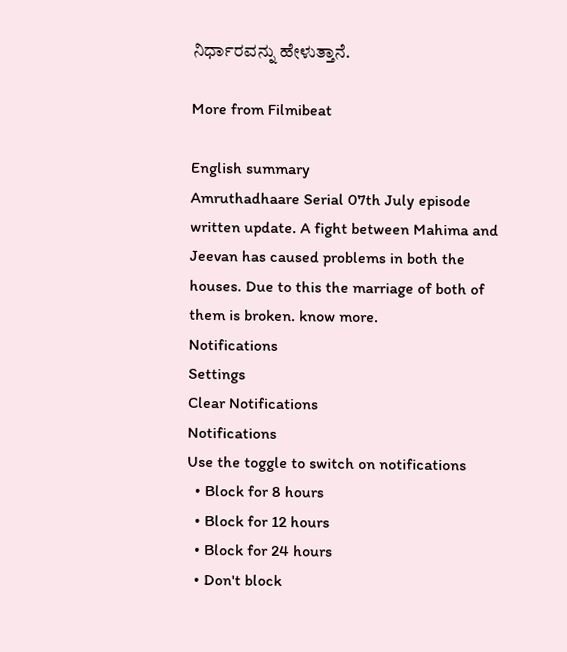ನಿರ್ಧಾರವನ್ನು ಹೇಳುತ್ತಾನೆ.

More from Filmibeat

English summary
Amruthadhaare Serial 07th July episode written update. A fight between Mahima and Jeevan has caused problems in both the houses. Due to this the marriage of both of them is broken. know more.
Notifications
Settings
Clear Notifications
Notifications
Use the toggle to switch on notifications
  • Block for 8 hours
  • Block for 12 hours
  • Block for 24 hours
  • Don't block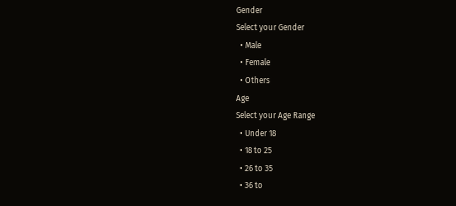Gender
Select your Gender
  • Male
  • Female
  • Others
Age
Select your Age Range
  • Under 18
  • 18 to 25
  • 26 to 35
  • 36 to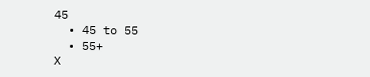45
  • 45 to 55
  • 55+
X